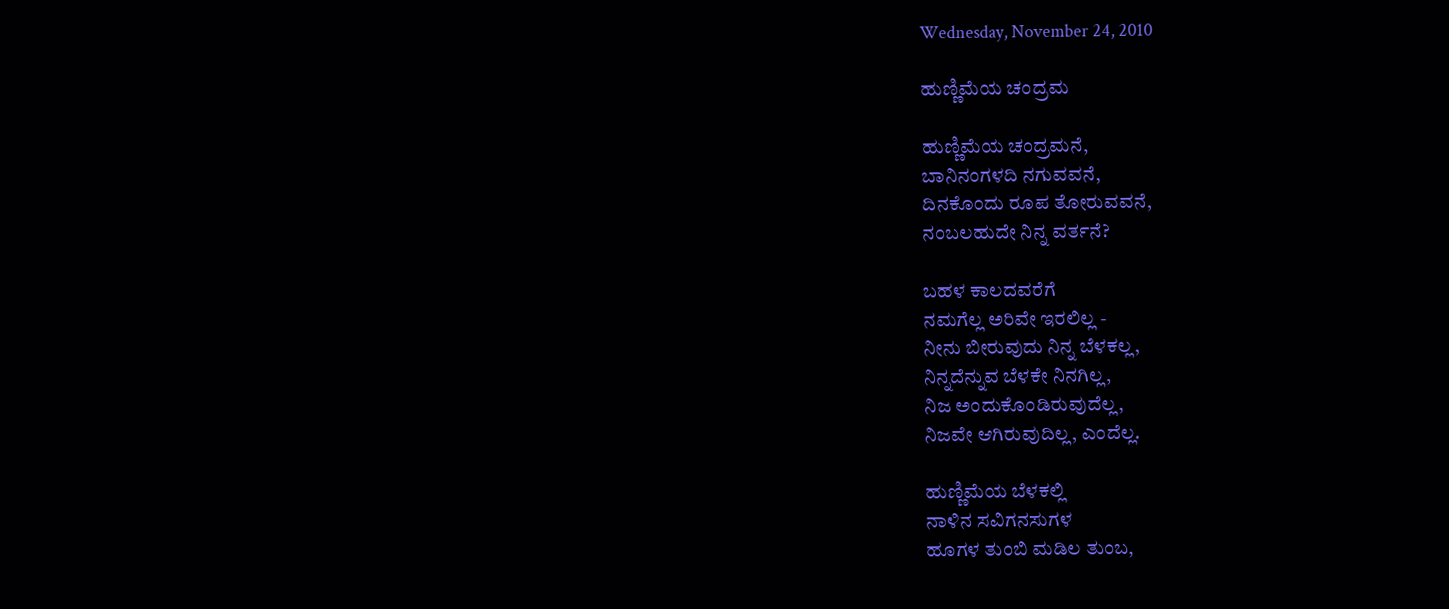Wednesday, November 24, 2010

ಹುಣ್ಣಿಮೆಯ ಚಂದ್ರಮ

ಹುಣ್ಣಿಮೆಯ ಚಂದ್ರಮನೆ,
ಬಾನಿನಂಗಳದಿ ನಗುವವನೆ,
ದಿನಕೊಂದು ರೂಪ ತೋರುವವನೆ,
ನಂಬಲಹುದೇ ನಿನ್ನ ವರ್ತನೆ?

ಬಹಳ ಕಾಲದವರೆಗೆ
ನಮಗೆಲ್ಲ ಅರಿವೇ ಇರಲಿಲ್ಲ -
ನೀನು ಬೀರುವುದು ನಿನ್ನ ಬೆಳಕಲ್ಲ,
ನಿನ್ನದೆನ್ನುವ ಬೆಳಕೇ ನಿನಗಿಲ್ಲ,
ನಿಜ ಅಂದುಕೊಂಡಿರುವುದೆಲ್ಲ,
ನಿಜವೇ ಆಗಿರುವುದಿಲ್ಲ, ಎಂದೆಲ್ಲ.

ಹುಣ್ಣಿಮೆಯ ಬೆಳಕಲ್ಲಿ
ನಾಳಿನ ಸವಿಗನಸುಗಳ
ಹೂಗಳ ತುಂಬಿ ಮಡಿಲ ತುಂಬ,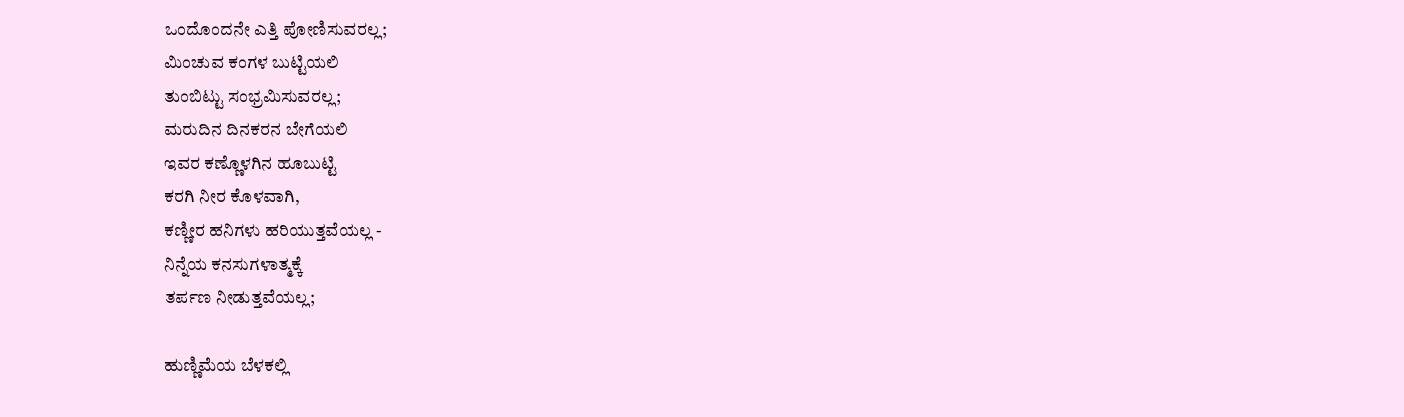ಒಂದೊಂದನೇ ಎತ್ತಿ ಪೋಣಿಸುವರಲ್ಲ;
ಮಿಂಚುವ ಕಂಗಳ ಬುಟ್ಟಿಯಲಿ
ತುಂಬಿಟ್ಟು ಸಂಭ್ರಮಿಸುವರಲ್ಲ;
ಮರುದಿನ ದಿನಕರನ ಬೇಗೆಯಲಿ
ಇವರ ಕಣ್ಣೊಳಗಿನ ಹೂಬುಟ್ಟಿ
ಕರಗಿ ನೀರ ಕೊಳವಾಗಿ,
ಕಣ್ಣೀರ ಹನಿಗಳು ಹರಿಯುತ್ತವೆಯಲ್ಲ -
ನಿನ್ನೆಯ ಕನಸುಗಳಾತ್ಮಕ್ಕೆ
ತರ್ಪಣ ನೀಡುತ್ತವೆಯಲ್ಲ;

ಹುಣ್ಣಿಮೆಯ ಬೆಳಕಲ್ಲಿ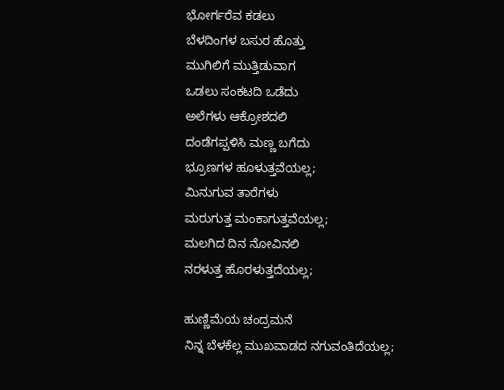ಭೋರ್ಗರೆವ ಕಡಲು
ಬೆಳದಿಂಗಳ ಬಸುರ ಹೊತ್ತು
ಮುಗಿಲಿಗೆ ಮುತ್ತಿಡುವಾಗ
ಒಡಲು ಸಂಕಟದಿ ಒಡೆದು
ಅಲೆಗಳು ಆಕ್ರೋಶದಲಿ
ದಂಡೆಗಪ್ಪಳಿಸಿ ಮಣ್ಣ ಬಗೆದು
ಭ್ರೂಣಗಳ ಹೂಳುತ್ತವೆಯಲ್ಲ;
ಮಿನುಗುವ ತಾರೆಗಳು
ಮರುಗುತ್ತ ಮಂಕಾಗುತ್ತವೆಯಲ್ಲ;
ಮಲಗಿದ ದಿನ ನೋವಿನಲಿ
ನರಳುತ್ತ ಹೊರಳುತ್ತದೆಯಲ್ಲ;

ಹುಣ್ಣಿಮೆಯ ಚಂದ್ರಮನೆ
ನಿನ್ನ ಬೆಳಕೆಲ್ಲ ಮುಖವಾಡದ ನಗುವಂತಿದೆಯಲ್ಲ;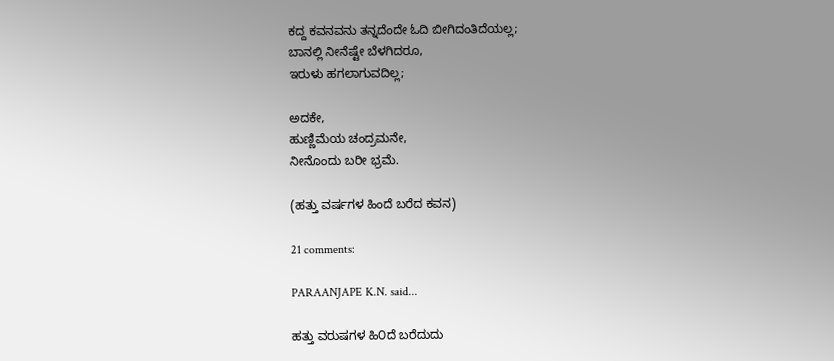ಕದ್ದ ಕವನವನು ತನ್ನದೆಂದೇ ಓದಿ ಬೀಗಿದಂತಿದೆಯಲ್ಲ;
ಬಾನಲ್ಲಿ ನೀನೆಷ್ಟೇ ಬೆಳಗಿದರೂ,
ಇರುಳು ಹಗಲಾಗುವದಿಲ್ಲ;

ಅದಕೇ,
ಹುಣ್ಣಿಮೆಯ ಚಂದ್ರಮನೇ,
ನೀನೊಂದು ಬರೀ ಭ್ರಮೆ.

(ಹತ್ತು ವರ್ಷಗಳ ಹಿಂದೆ ಬರೆದ ಕವನ)

21 comments:

PARAANJAPE K.N. said...

ಹತ್ತು ವರುಷಗಳ ಹಿ೦ದೆ ಬರೆದುದು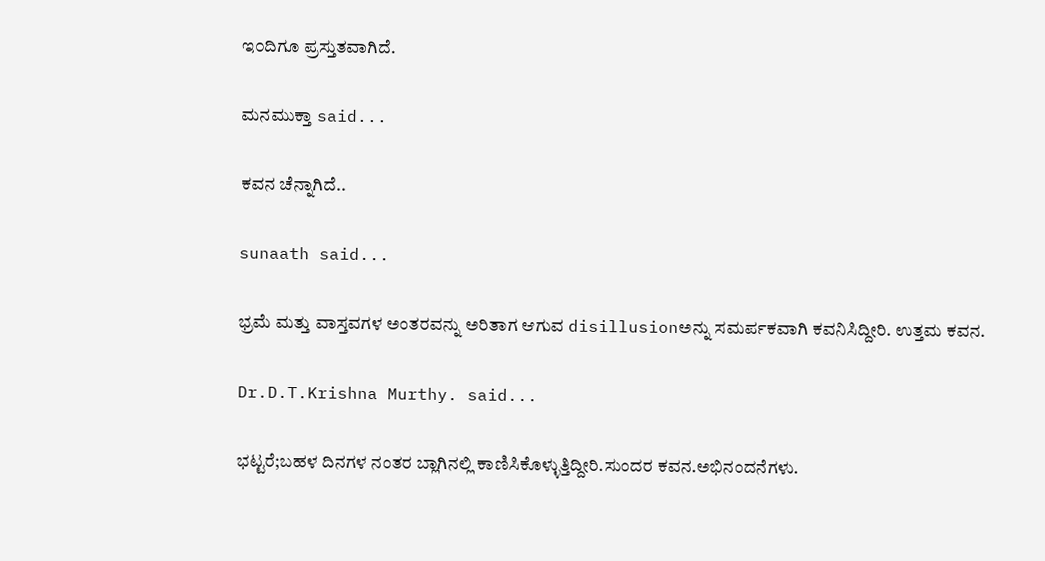ಇ೦ದಿಗೂ ಪ್ರಸ್ತುತವಾಗಿದೆ.

ಮನಮುಕ್ತಾ said...

ಕವನ ಚೆನ್ನಾಗಿದೆ..

sunaath said...

ಭ್ರಮೆ ಮತ್ತು ವಾಸ್ತವಗಳ ಅಂತರವನ್ನು ಅರಿತಾಗ ಆಗುವ disillusionಅನ್ನು ಸಮರ್ಪಕವಾಗಿ ಕವನಿಸಿದ್ದೀರಿ. ಉತ್ತಮ ಕವನ.

Dr.D.T.Krishna Murthy. said...

ಭಟ್ಟರೆ;ಬಹಳ ದಿನಗಳ ನಂತರ ಬ್ಲಾಗಿನಲ್ಲಿ ಕಾಣಿಸಿಕೊಳ್ಳುತ್ತಿದ್ದೀರಿ.ಸುಂದರ ಕವನ.ಅಭಿನಂದನೆಗಳು.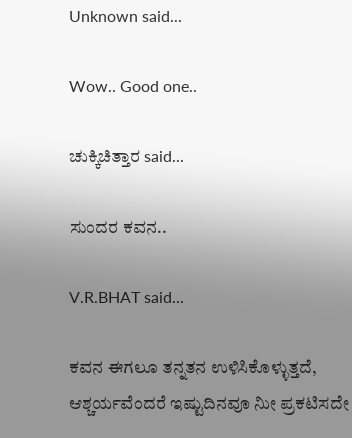Unknown said...

Wow.. Good one..

ಚುಕ್ಕಿಚಿತ್ತಾರ said...

ಸುಂದರ ಕವನ..

V.R.BHAT said...

ಕವನ ಈಗಲೂ ತನ್ನತನ ಉಳಿಸಿಕೊಳ್ಳುತ್ತದೆ, ಆಶ್ಚರ್ಯವೆಂದರೆ ಇಷ್ಟುದಿನವೂ ನೀು ಪ್ರಕಟಿಸದೇ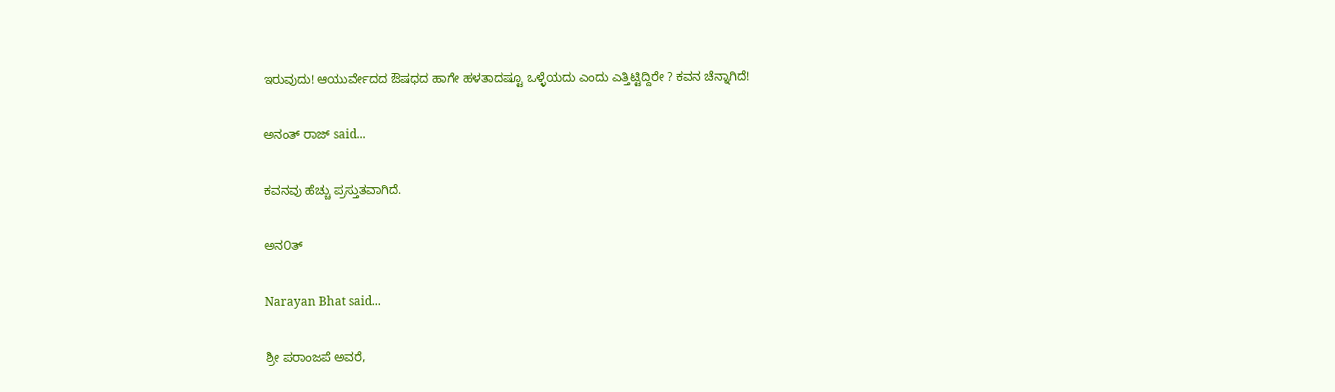ಇರುವುದು! ಆಯುರ್ವೇದದ ಔಷಧದ ಹಾಗೇ ಹಳತಾದಷ್ಟೂ ಒಳ್ಳೆಯದು ಎಂದು ಎತ್ತಿಟ್ಟಿದ್ದಿರೇ ? ಕವನ ಚೆನ್ನಾಗಿದೆ!

ಅನಂತ್ ರಾಜ್ said...

ಕವನವು ಹೆಚ್ಚು ಪ್ರಸ್ತುತವಾಗಿದೆ.

ಅನ೦ತ್

Narayan Bhat said...

ಶ್ರೀ ಪರಾಂಜಪೆ ಅವರೆ,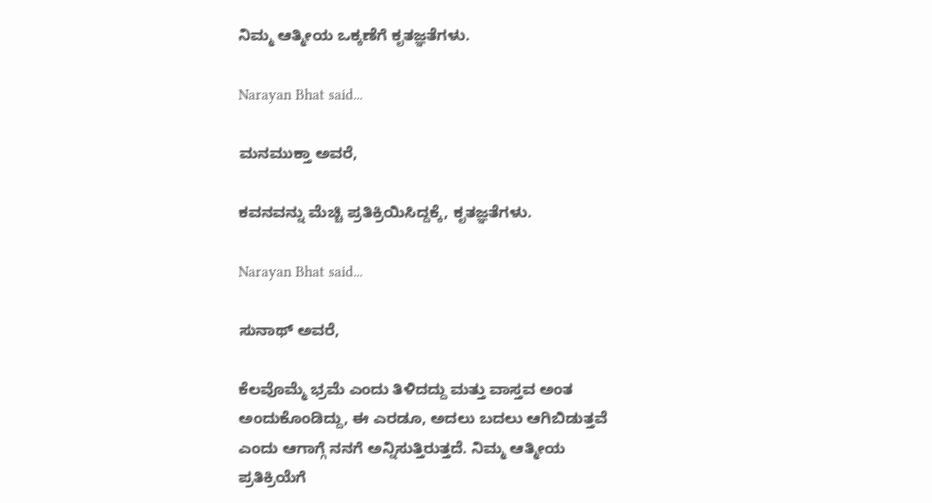ನಿಮ್ಮ ಆತ್ಮೀಯ ಒಕ್ಕಣೆಗೆ ಕೃತಜ್ಞತೆಗಳು.

Narayan Bhat said...

ಮನಮುಕ್ತಾ ಅವರೆ,

ಕವನವನ್ನು ಮೆಚ್ಚಿ ಪ್ರತಿಕ್ರಿಯಿಸಿದ್ದಕ್ಕೆ, ಕೃತಜ್ಞತೆಗಳು.

Narayan Bhat said...

ಸುನಾಥ್ ಅವರೆ,

ಕೆಲವೊಮ್ಮೆ ಭ್ರಮೆ ಎಂದು ತಿಳಿದದ್ದು ಮತ್ತು ವಾಸ್ತವ ಅಂತ ಅಂದುಕೊಂಡಿದ್ದು, ಈ ಎರಡೂ, ಅದಲು ಬದಲು ಆಗಿಬಿಡುತ್ತವೆ ಎಂದು ಆಗಾಗ್ಗೆ ನನಗೆ ಅನ್ನಿಸುತ್ತಿರುತ್ತದೆ. ನಿಮ್ಮ ಆತ್ಮೀಯ ಪ್ರತಿಕ್ರಿಯೆಗೆ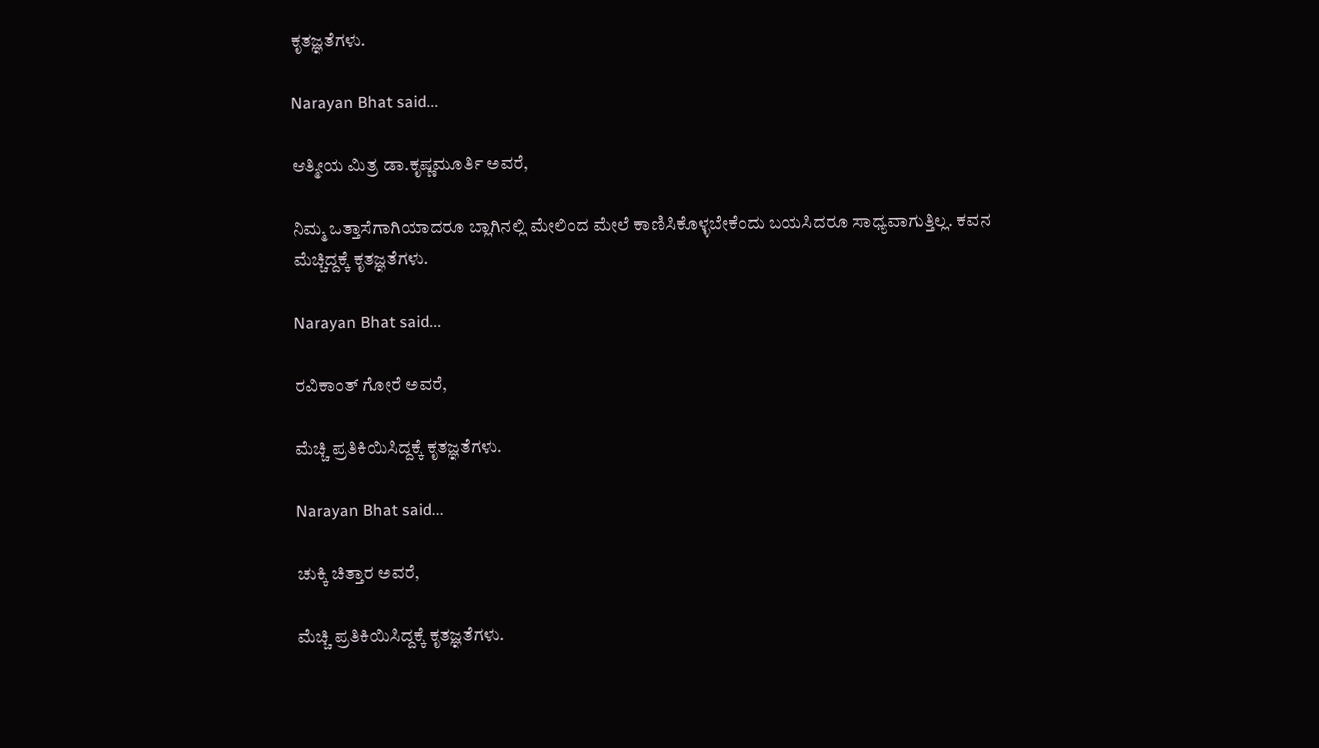ಕೃತಜ್ಞತೆಗಳು.

Narayan Bhat said...

ಆತ್ಮೀಯ ಮಿತ್ರ ಡಾ.ಕೃಷ್ಣಮೂರ್ತಿ ಅವರೆ,

ನಿಮ್ಮ ಒತ್ತಾಸೆಗಾಗಿಯಾದರೂ ಬ್ಲಾಗಿನಲ್ಲಿ ಮೇಲಿಂದ ಮೇಲೆ ಕಾಣಿಸಿಕೊಳ್ಳಬೇಕೆಂದು ಬಯಸಿದರೂ ಸಾಧ್ಯವಾಗುತ್ತಿಲ್ಲ. ಕವನ ಮೆಚ್ಚಿದ್ದಕ್ಕೆ ಕೃತಜ್ಞತೆಗಳು.

Narayan Bhat said...

ರವಿಕಾಂತ್ ಗೋರೆ ಅವರೆ,

ಮೆಚ್ಚಿ ಪ್ರತಿಕಿಯಿಸಿದ್ದಕ್ಕೆ ಕೃತಜ್ಞತೆಗಳು.

Narayan Bhat said...

ಚುಕ್ಕಿ ಚಿತ್ತಾರ ಅವರೆ,

ಮೆಚ್ಚಿ ಪ್ರತಿಕಿಯಿಸಿದ್ದಕ್ಕೆ ಕೃತಜ್ಞತೆಗಳು.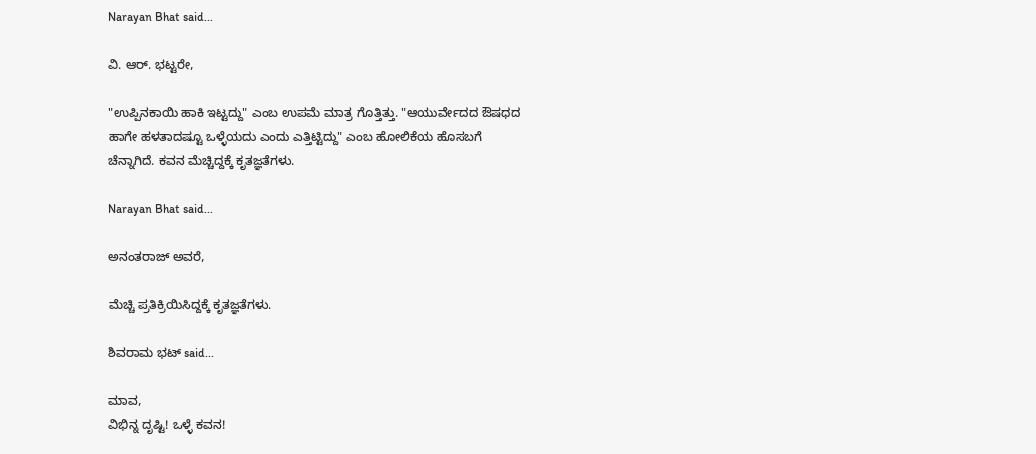Narayan Bhat said...

ವಿ. ಆರ್. ಭಟ್ಟರೇ,

"ಉಪ್ಪಿನಕಾಯಿ ಹಾಕಿ ಇಟ್ಟದ್ದು" ಎಂಬ ಉಪಮೆ ಮಾತ್ರ ಗೊತ್ತಿತ್ತು. "ಆಯುರ್ವೇದದ ಔಷಧದ ಹಾಗೇ ಹಳತಾದಷ್ಟೂ ಒಳ್ಳೆಯದು ಎಂದು ಎತ್ತಿಟ್ಟಿದ್ದು" ಎಂಬ ಹೋಲಿಕೆಯ ಹೊಸಬಗೆ ಚೆನ್ನಾಗಿದೆ. ಕವನ ಮೆಚ್ಚಿದ್ದಕ್ಕೆ ಕೃತಜ್ಞತೆಗಳು.

Narayan Bhat said...

ಅನಂತರಾಜ್ ಅವರೆ,

ಮೆಚ್ಚಿ ಪ್ರತಿಕ್ರಿಯಿಸಿದ್ದಕ್ಕೆ ಕೃತಜ್ಞತೆಗಳು.

ಶಿವರಾಮ ಭಟ್ said...

ಮಾವ,
ವಿಭಿನ್ನ ದೃಷ್ಟಿ! ಒಳ್ಳೆ ಕವನ!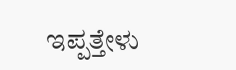ಇಪ್ಪತ್ತೇಳು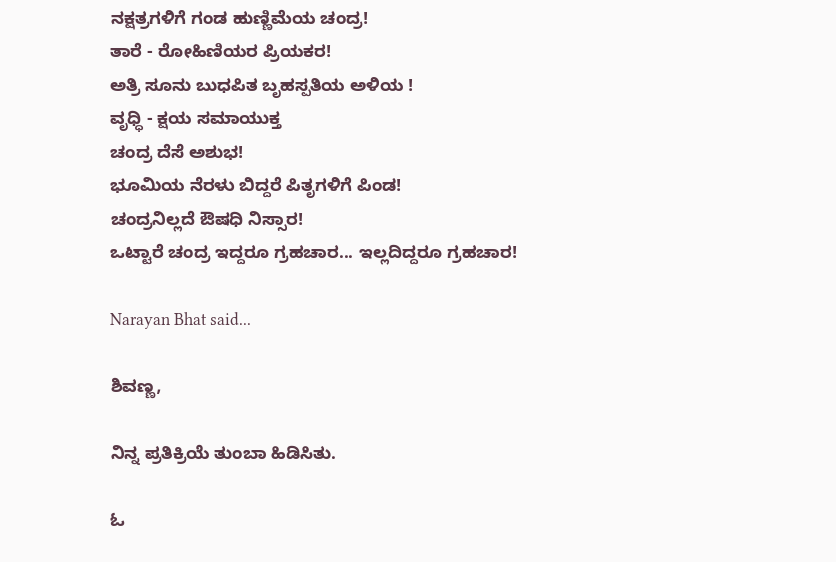ನಕ್ಷತ್ರಗಳಿಗೆ ಗಂಡ ಹುಣ್ಣಿಮೆಯ ಚಂದ್ರ!
ತಾರೆ - ರೋಹಿಣಿಯರ ಪ್ರಿಯಕರ!
ಅತ್ರಿ ಸೂನು ಬುಧಪಿತ ಬೃಹಸ್ಪತಿಯ ಅಳಿಯ !
ವೃಧ್ಧಿ - ಕ್ಷಯ ಸಮಾಯುಕ್ತ
ಚಂದ್ರ ದೆಸೆ ಅಶುಭ!
ಭೂಮಿಯ ನೆರಳು ಬಿದ್ದರೆ ಪಿತೃಗಳಿಗೆ ಪಿಂಡ!
ಚಂದ್ರನಿಲ್ಲದೆ ಔಷಧಿ ನಿಸ್ಸಾರ!
ಒಟ್ಟಾರೆ ಚಂದ್ರ ಇದ್ದರೂ ಗ್ರಹಚಾರ... ಇಲ್ಲದಿದ್ದರೂ ಗ್ರಹಚಾರ!

Narayan Bhat said...

ಶಿವಣ್ಣ,

ನಿನ್ನ ಪ್ರತಿಕ್ರಿಯೆ ತುಂಬಾ ಹಿಡಿಸಿತು.

ಓ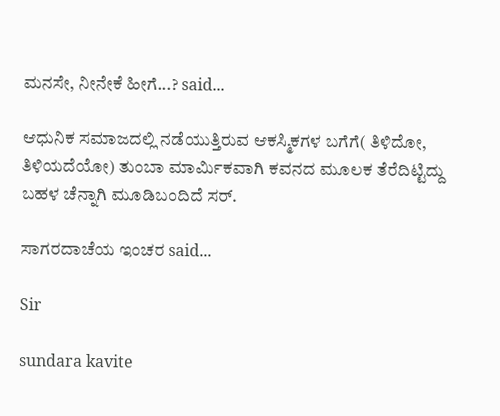ಮನಸೇ, ನೀನೇಕೆ ಹೀಗೆ...? said...

ಆಧುನಿಕ ಸಮಾಜದಲ್ಲಿ ನಡೆಯುತ್ತಿರುವ ಆಕಸ್ಮಿಕಗಳ ಬಗೆಗೆ( ತಿಳಿದೋ, ತಿಳಿಯದೆಯೋ) ತುಂಬಾ ಮಾರ್ಮಿಕವಾಗಿ ಕವನದ ಮೂಲಕ ತೆರೆದಿಟ್ಟಿದ್ದು ಬಹಳ ಚೆನ್ನಾಗಿ ಮೂಡಿಬಂದಿದೆ ಸರ್.

ಸಾಗರದಾಚೆಯ ಇಂಚರ said...

Sir

sundara kavite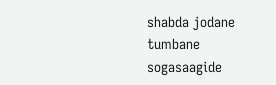shabda jodane tumbane sogasaagide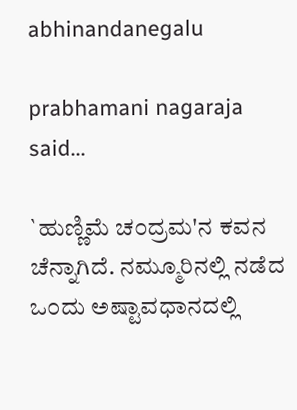abhinandanegalu

prabhamani nagaraja said...

`ಹುಣ್ಣಿಮೆ ಚ೦ದ್ರಮ'ನ ಕವನ ಚೆನ್ನಾಗಿದೆ. ನಮ್ಮೂರಿನಲ್ಲಿ ನಡೆದ ಒ೦ದು ಅಷ್ಟಾವಧಾನದಲ್ಲಿ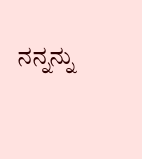ನನ್ನನ್ನು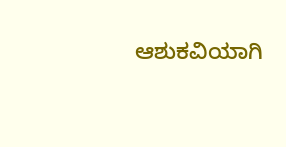ಆಶುಕವಿಯಾಗಿ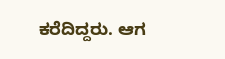ಕರೆದಿದ್ದರು. ಆಗ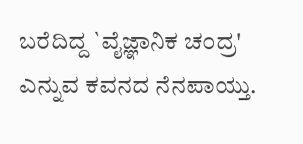ಬರೆದಿದ್ದ `ವೈಜ್ಞಾನಿಕ ಚ೦ದ್ರ' ಎನ್ನುವ ಕವನದ ನೆನಪಾಯ್ತು.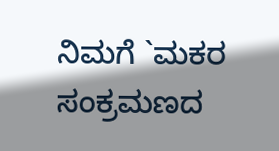ನಿಮಗೆ `ಮಕರ ಸಂಕ್ರಮಣದ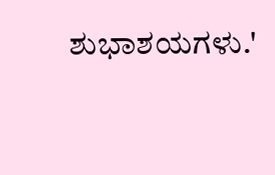ಶುಭಾಶಯಗಳು.'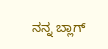ನನ್ನ ಬ್ಲಾಗ್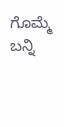ಗೊಮ್ಮೆ ಬನ್ನಿ